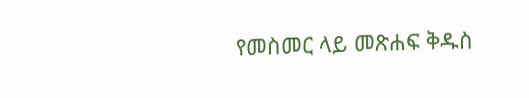የመስመር ላይ መጽሐፍ ቅዱስ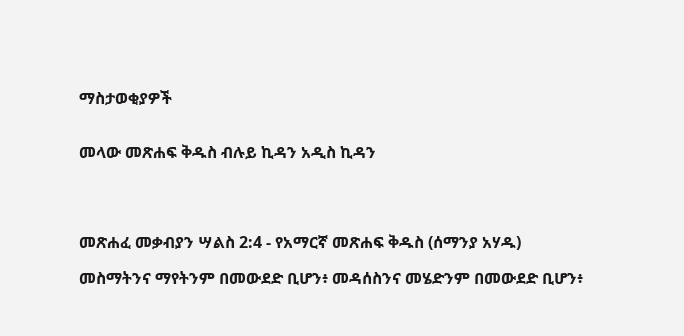ማስታወቂያዎች


መላው መጽሐፍ ቅዱስ ብሉይ ኪዳን አዲስ ኪዳን




መጽሐፈ መቃብያን ሣልስ 2:4 - የአማርኛ መጽሐፍ ቅዱስ (ሰማንያ አሃዱ)

መስማትንና ማየትንም በመውደድ ቢሆን፥ መዳሰስንና መሄድንም በመውደድ ቢሆን፥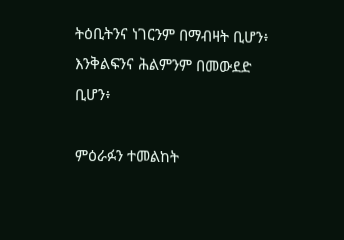ትዕቢትንና ነገርንም በማብዛት ቢሆን፥ እንቅልፍንና ሕልምንም በመውደድ ቢሆን፥

ምዕራፉን ተመልከት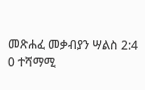መጽሐፈ መቃብያን ሣልስ 2:4
0 ተሻማሚ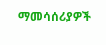ማመሳሰሪያዎች